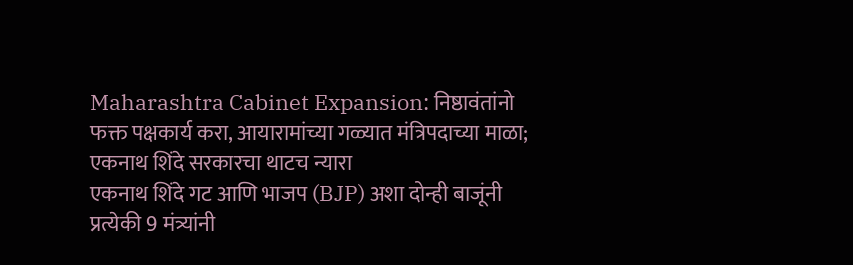Maharashtra Cabinet Expansion: निष्ठावंतांनो फक्त पक्षकार्य करा, आयारामांच्या गळ्यात मंत्रिपदाच्या माळा; एकनाथ शिंदे सरकारचा थाटच न्यारा
एकनाथ शिंदे गट आणि भाजप (BJP) अशा दोन्ही बाजूंनी प्रत्येकी 9 मंत्र्यांनी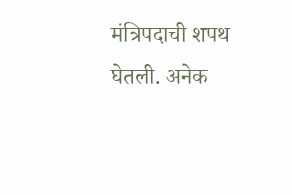मंत्रिपदाची शपथ घेतली. अनेक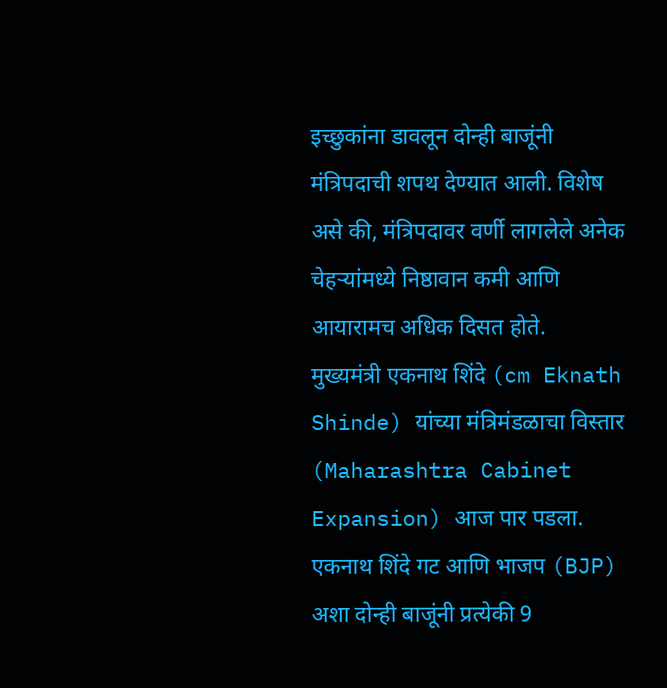इच्छुकांना डावलून दोन्ही बाजूंनी मंत्रिपदाची शपथ देण्यात आली. विशेष असे की, मंत्रिपदावर वर्णी लागलेले अनेक चेहऱ्यांमध्ये निष्ठावान कमी आणि आयारामच अधिक दिसत होते.
मुख्यमंत्री एकनाथ शिंदे (cm Eknath Shinde) यांच्या मंत्रिमंडळाचा विस्तार (Maharashtra Cabinet Expansion) आज पार पडला. एकनाथ शिंदे गट आणि भाजप (BJP) अशा दोन्ही बाजूंनी प्रत्येकी 9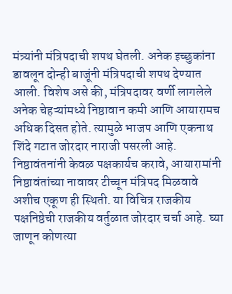मंत्र्यांनी मंत्रिपदाची शपथ घेतली. अनेक इच्छुकांना डावलून दोन्ही बाजूंनी मंत्रिपदाची शपथ देण्यात आली. विशेष असे की, मंत्रिपदावर वर्णी लागलेले अनेक चेहऱ्यांमध्ये निष्ठावान कमी आणि आयारामच अधिक दिसत होते. त्यामुळे भाजप आणि एकनाथ शिंदे गटात जोरदार नाराजी पसरली आहे. निष्ठावंतनांनी केवळ पक्षकार्यच करावे, आयारामांनी निष्ठावंतांच्या नावावर टीच्चून मंत्रिपद मिळवावे अशीच एकूण ही स्थिती. या विचित्र राजकीय पक्षनिष्ठेची राजकीय वर्तुळात जोरदार चर्चा आहे. घ्या जाणून कोणत्या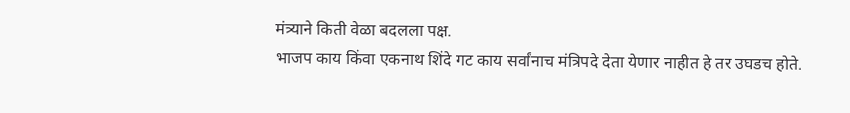मंत्र्याने किती वेळा बदलला पक्ष.
भाजप काय किंवा एकनाथ शिंदे गट काय सर्वांनाच मंत्रिपदे देता येणार नाहीत हे तर उघडच होते.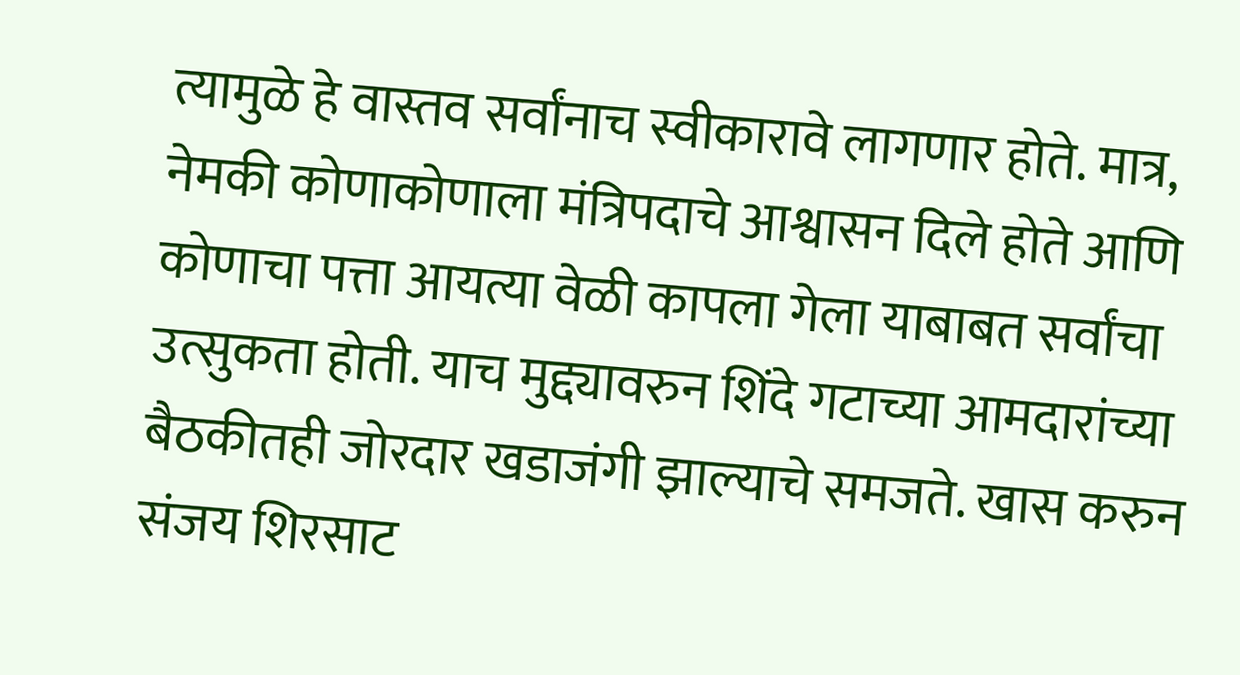त्यामुळे हे वास्तव सर्वांनाच स्वीकारावे लागणार होते. मात्र, नेमकी कोणाकोणाला मंत्रिपदाचे आश्वासन दिले होते आणि कोणाचा पत्ता आयत्या वेळी कापला गेला याबाबत सर्वांचा उत्सुकता होती. याच मुद्द्यावरुन शिंदे गटाच्या आमदारांच्या बैठकीतही जोरदार खडाजंगी झाल्याचे समजते. खास करुन संजय शिरसाट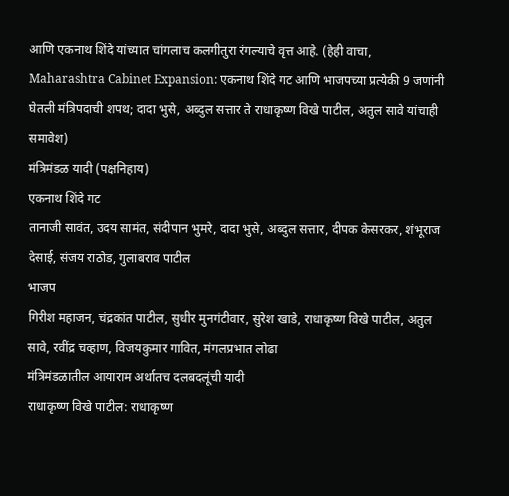आणि एकनाथ शिंदे यांच्यात चांगलाच कलगीतुरा रंगल्याचे वृत्त आहे. (हेही वाचा, Maharashtra Cabinet Expansion: एकनाथ शिंदे गट आणि भाजपच्या प्रत्येकी 9 जणांनी घेतली मंत्रिपदाची शपथ; दादा भुसे, अब्दुल सत्तार ते राधाकृष्ण विखे पाटील, अतुल सावे यांचाही समावेश)
मंत्रिमंडळ यादी (पक्षनिहाय)
एकनाथ शिंदे गट
तानाजी सावंत, उदय सामंत, संदीपान भुमरे, दादा भुसे, अब्दुल सत्तार, दीपक केसरकर, शंभूराज देसाई, संजय राठोड, गुलाबराव पाटील
भाजप
गिरीश महाजन, चंद्रकांत पाटील, सुधीर मुनगंटीवार, सुरेश खाडे, राधाकृष्ण विखे पाटील, अतुल सावे, रवींद्र चव्हाण, विजयकुमार गावित, मंगलप्रभात लोढा
मंत्रिमंडळातील आयाराम अर्थातच दलबदलूंची यादी
राधाकृष्ण विखे पाटील: राधाकृष्ण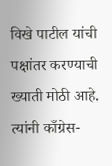विखे पाटील यांची पक्षांतर करण्याची ख्याती मोठी आहे. त्यांनी काँग्रेस-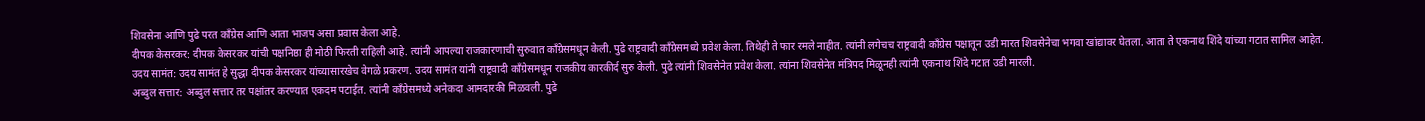शिवसेना आणि पुढे परत काँग्रेस आणि आता भाजप असा प्रवास केला आहे.
दीपक केसरकर: दीपक केसरकर यांची पक्षनिष्ठा ही मोठी फिरती राहिली आहे. त्यांनी आपल्या राजकारणाची सुरुवात काँग्रेसमधून केली. पुढे राष्ट्रवादी काँग्रेसमध्ये प्रवेश केला. तिथेही ते फार रमले नाहीत. त्यांनी लगेचच राष्ट्रवादी काँग्रेस पक्षातून उडी मारत शिवसेनेचा भगवा खांद्यावर घेतला. आता ते एकनाथ शिंदे यांच्या गटात सामिल आहेत.
उदय सामंत: उदय सामंत हे सुद्धा दीपक केसरकर यांच्यासारखेच वेगळे प्रकरण. उदय सामंत यांनी राष्ट्रवादी काँग्रेसमधून राजकीय कारकीर्द सुरु केली. पुढे त्यांनी शिवसेनेत प्रवेश केला. त्यांना शिवसेनेत मंत्रिपद मिळूनही त्यांनी एकनाथ शिंदे गटात उडी मारली.
अब्दुल सत्तार: अब्दुल सत्तार तर पक्षांतर करण्यात एकदम पटाईत. त्यांनी काँग्रेसमध्ये अनेकदा आमदारकी मिळवली. पुढे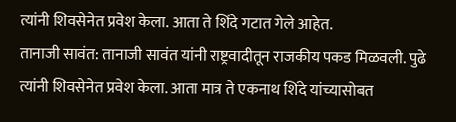त्यांनी शिवसेनेत प्रवेश केला. आता ते शिंदे गटात गेले आहेत.
तानाजी सावंत: तानाजी सावंत यांनी राष्ट्रवादीतून राजकीय पकड मिळवली. पुढे त्यांनी शिवसेनेत प्रवेश केला. आता मात्र ते एकनाथ शिंदे यांच्यासोबत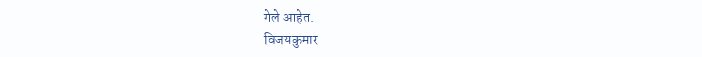गेले आहेत.
विजयकुमार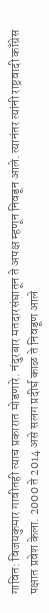गावित: विजयकुमार गावीतही त्याच प्रकारात मोडणारे. नंदुरबार मतदारसंघातून ते अपक्ष म्हणून निवडून आले. त्यानंतर त्यांनी राष्ट्रवादी काँग्रेस पक्षात प्रवेश केला. 2000 ते 2014 असे सलग प्रदीर्घ काळ ते निवडूण आले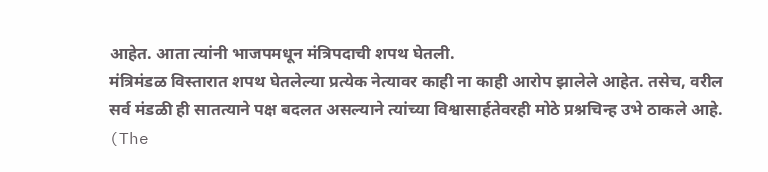आहेत. आता त्यांनी भाजपमधून मंत्रिपदाची शपथ घेतली.
मंत्रिमंडळ विस्तारात शपथ घेतलेल्या प्रत्येक नेत्यावर काही ना काही आरोप झालेले आहेत. तसेच, वरील सर्व मंडळी ही सातत्याने पक्ष बदलत असल्याने त्यांच्या विश्वासार्हतेवरही मोठे प्रश्नचिन्ह उभे ठाकले आहे.
(The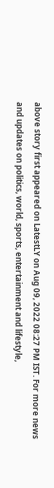above story first appeared on LatestLY on Aug 09, 2022 08:27 PM IST. For more news and updates on politics, world, sports, entertainment and lifestyle,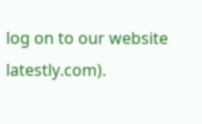log on to our website latestly.com).